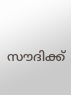സൗദിക്ക്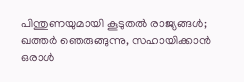പിന്തുണയുമായി കൂടുതല്‍ രാജ്യങ്ങള്‍; ഖത്തര്‍ ഞെരുങ്ങുന്നു, സഹായിക്കാന്‍ ഒരാള്‍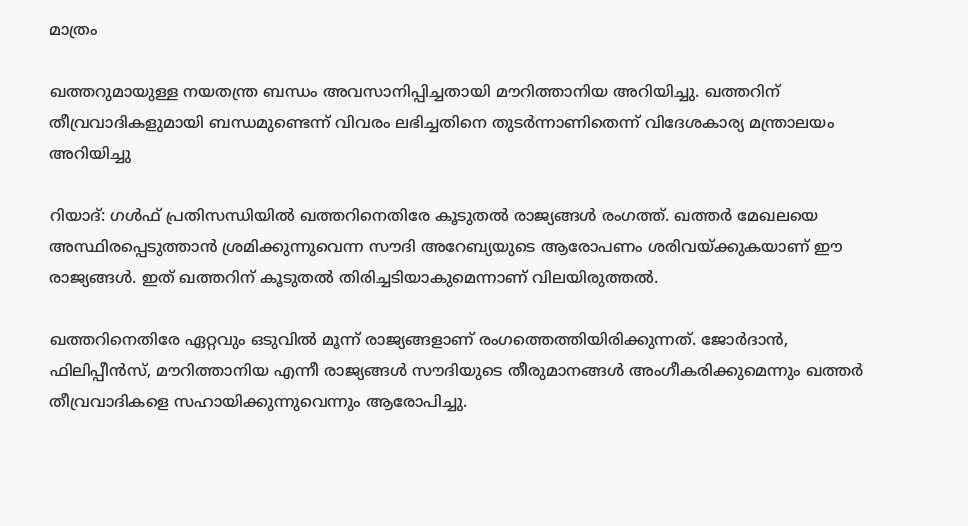മാത്രം

ഖത്തറുമായുള്ള നയതന്ത്ര ബന്ധം അവസാനിപ്പിച്ചതായി മൗറിത്താനിയ അറിയിച്ചു. ഖത്തറിന് തീവ്രവാദികളുമായി ബന്ധമുണ്ടെന്ന് വിവരം ലഭിച്ചതിനെ തുടര്‍ന്നാണിതെന്ന് വിദേശകാര്യ മന്ത്രാലയം അറിയിച്ചു

റിയാദ്: ഗള്‍ഫ് പ്രതിസന്ധിയില്‍ ഖത്തറിനെതിരേ കൂടുതല്‍ രാജ്യങ്ങള്‍ രംഗത്ത്. ഖത്തര്‍ മേഖലയെ അസ്ഥിരപ്പെടുത്താന്‍ ശ്രമിക്കുന്നുവെന്ന സൗദി അറേബ്യയുടെ ആരോപണം ശരിവയ്ക്കുകയാണ് ഈ രാജ്യങ്ങള്‍. ഇത് ഖത്തറിന് കൂടുതല്‍ തിരിച്ചടിയാകുമെന്നാണ് വിലയിരുത്തല്‍.

ഖത്തറിനെതിരേ ഏറ്റവും ഒടുവില്‍ മൂന്ന് രാജ്യങ്ങളാണ് രംഗത്തെത്തിയിരിക്കുന്നത്. ജോര്‍ദാന്‍, ഫിലിപ്പീന്‍സ്, മൗറിത്താനിയ എന്നീ രാജ്യങ്ങള്‍ സൗദിയുടെ തീരുമാനങ്ങള്‍ അംഗീകരിക്കുമെന്നും ഖത്തര്‍ തീവ്രവാദികളെ സഹായിക്കുന്നുവെന്നും ആരോപിച്ചു.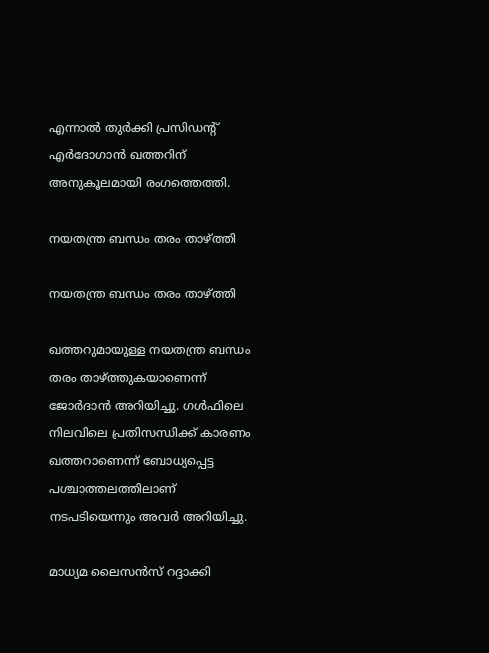എന്നാല്‍ തുര്‍ക്കി പ്രസിഡന്റ് എര്‍ദോഗാന്‍ ഖത്തറിന് അനുകൂലമായി രംഗത്തെത്തി.

നയതന്ത്ര ബന്ധം തരം താഴ്ത്തി

നയതന്ത്ര ബന്ധം തരം താഴ്ത്തി

ഖത്തറുമായുള്ള നയതന്ത്ര ബന്ധം തരം താഴ്ത്തുകയാണെന്ന് ജോര്‍ദാന്‍ അറിയിച്ചു. ഗള്‍ഫിലെ നിലവിലെ പ്രതിസന്ധിക്ക് കാരണം ഖത്തറാണെന്ന് ബോധ്യപ്പെട്ട പശ്ചാത്തലത്തിലാണ് നടപടിയെന്നും അവര്‍ അറിയിച്ചു.

മാധ്യമ ലൈസന്‍സ് റദ്ദാക്കി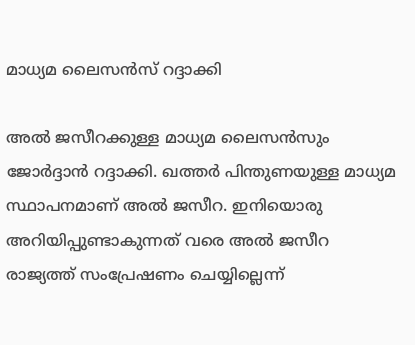മാധ്യമ ലൈസന്‍സ് റദ്ദാക്കി

അല്‍ ജസീറക്കുള്ള മാധ്യമ ലൈസന്‍സും ജോര്‍ദ്ദാന്‍ റദ്ദാക്കി. ഖത്തര്‍ പിന്തുണയുള്ള മാധ്യമ സ്ഥാപനമാണ് അല്‍ ജസീറ. ഇനിയൊരു അറിയിപ്പുണ്ടാകുന്നത് വരെ അല്‍ ജസീറ രാജ്യത്ത് സംപ്രേഷണം ചെയ്യില്ലെന്ന്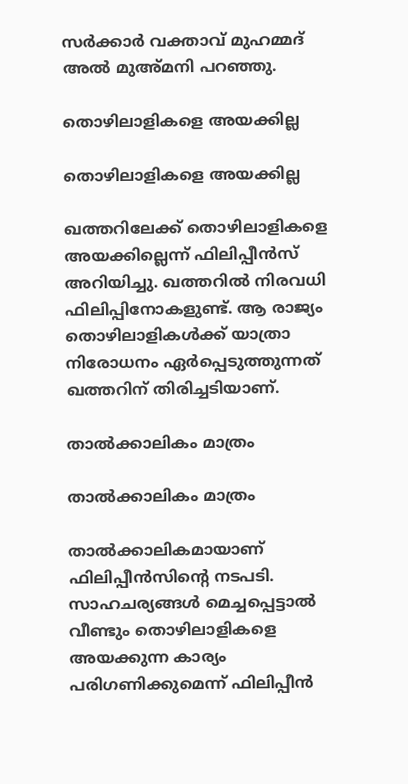സര്‍ക്കാര്‍ വക്താവ് മുഹമ്മദ് അല്‍ മുഅ്മനി പറഞ്ഞു.

തൊഴിലാളികളെ അയക്കില്ല

തൊഴിലാളികളെ അയക്കില്ല

ഖത്തറിലേക്ക് തൊഴിലാളികളെ അയക്കില്ലെന്ന് ഫിലിപ്പീന്‍സ് അറിയിച്ചു. ഖത്തറില്‍ നിരവധി ഫിലിപ്പിനോകളുണ്ട്. ആ രാജ്യം തൊഴിലാളികള്‍ക്ക് യാത്രാ നിരോധനം ഏര്‍പ്പെടുത്തുന്നത് ഖത്തറിന് തിരിച്ചടിയാണ്.

താല്‍ക്കാലികം മാത്രം

താല്‍ക്കാലികം മാത്രം

താല്‍ക്കാലികമായാണ് ഫിലിപ്പീന്‍സിന്റെ നടപടി. സാഹചര്യങ്ങള്‍ മെച്ചപ്പെട്ടാല്‍ വീണ്ടും തൊഴിലാളികളെ അയക്കുന്ന കാര്യം പരിഗണിക്കുമെന്ന് ഫിലിപ്പീന്‍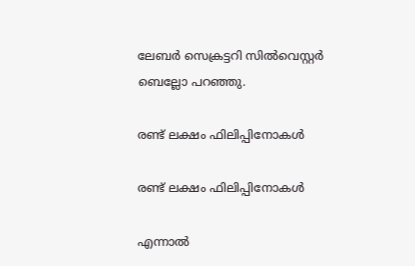ലേബര്‍ സെക്രട്ടറി സില്‍വെസ്റ്റര്‍ ബെല്ലോ പറഞ്ഞു.

രണ്ട് ലക്ഷം ഫിലിപ്പിനോകള്‍

രണ്ട് ലക്ഷം ഫിലിപ്പിനോകള്‍

എന്നാല്‍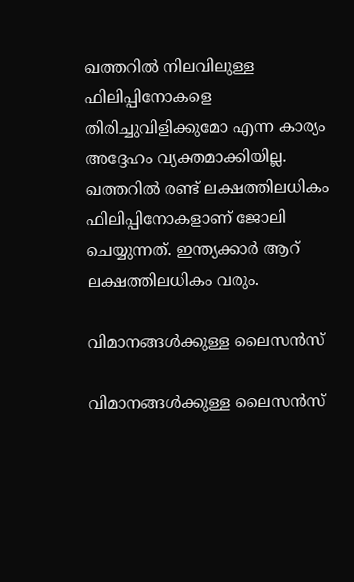ഖത്തറില്‍ നിലവിലുള്ള ഫിലിപ്പിനോകളെ തിരിച്ചുവിളിക്കുമോ എന്ന കാര്യം അദ്ദേഹം വ്യക്തമാക്കിയില്ല. ഖത്തറില്‍ രണ്ട് ലക്ഷത്തിലധികം ഫിലിപ്പിനോകളാണ് ജോലി ചെയ്യുന്നത്. ഇന്ത്യക്കാര്‍ ആറ് ലക്ഷത്തിലധികം വരും.

വിമാനങ്ങള്‍ക്കുള്ള ലൈസന്‍സ്

വിമാനങ്ങള്‍ക്കുള്ള ലൈസന്‍സ്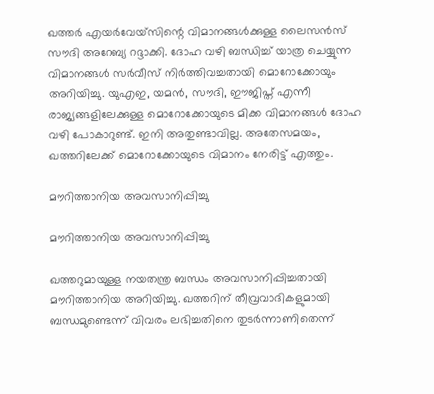ഖത്തര്‍ എയര്‍വേയ്‌സിന്റെ വിമാനങ്ങള്‍ക്കുള്ള ലൈസന്‍സ് സൗദി അറേബ്യ റദ്ദാക്കി. ദോഹ വഴി ബന്ധിച്ച് യാത്ര ചെയ്യുന്ന വിമാനങ്ങള്‍ സര്‍വീസ് നിര്‍ത്തിവച്ചതായി മൊറോക്കോയും അറിയിച്ചു. യുഎഇ, യമന്‍, സൗദി, ഈജിപ്ത് എന്നീ രാജ്യങ്ങളിലേക്കുള്ള മൊറോക്കോയുടെ മിക്ക വിമാനങ്ങള്‍ ദോഹ വഴി പോകാറുണ്ട്. ഇനി അതുണ്ടാവില്ല. അതേസമയം, ഖത്തറിലേക്ക് മൊറോക്കോയുടെ വിമാനം നേരിട്ട് എത്തും.

മൗറിത്താനിയ അവസാനിപ്പിച്ചു

മൗറിത്താനിയ അവസാനിപ്പിച്ചു

ഖത്തറുമായുള്ള നയതന്ത്ര ബന്ധം അവസാനിപ്പിച്ചതായി മൗറിത്താനിയ അറിയിച്ചു. ഖത്തറിന് തീവ്രവാദികളുമായി ബന്ധമുണ്ടെന്ന് വിവരം ലഭിച്ചതിനെ തുടര്‍ന്നാണിതെന്ന്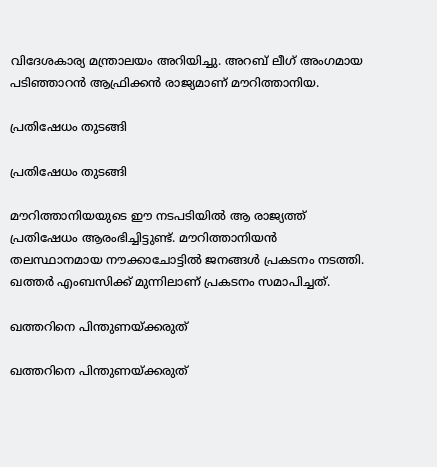വിദേശകാര്യ മന്ത്രാലയം അറിയിച്ചു. അറബ് ലീഗ് അംഗമായ പടിഞ്ഞാറന്‍ ആഫ്രിക്കന്‍ രാജ്യമാണ് മൗറിത്താനിയ.

പ്രതിഷേധം തുടങ്ങി

പ്രതിഷേധം തുടങ്ങി

മൗറിത്താനിയയുടെ ഈ നടപടിയില്‍ ആ രാജ്യത്ത് പ്രതിഷേധം ആരംഭിച്ചിട്ടുണ്ട്. മൗറിത്താനിയന്‍ തലസ്ഥാനമായ നൗക്കാചോട്ടില്‍ ജനങ്ങള്‍ പ്രകടനം നടത്തി. ഖത്തര്‍ എംബസിക്ക് മുന്നിലാണ് പ്രകടനം സമാപിച്ചത്.

ഖത്തറിനെ പിന്തുണയ്ക്കരുത്

ഖത്തറിനെ പിന്തുണയ്ക്കരുത്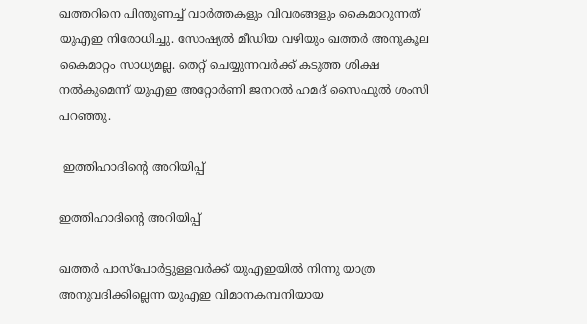ഖത്തറിനെ പിന്തുണച്ച് വാര്‍ത്തകളും വിവരങ്ങളും കൈമാറുന്നത് യുഎഇ നിരോധിച്ചു. സോഷ്യല്‍ മീഡിയ വഴിയും ഖത്തര്‍ അനുകൂല കൈമാറ്റം സാധ്യമല്ല. തെറ്റ് ചെയ്യുന്നവര്‍ക്ക് കടുത്ത ശിക്ഷ നല്‍കുമെന്ന് യുഎഇ അറ്റോര്‍ണി ജനറല്‍ ഹമദ് സൈഫുല്‍ ശംസി പറഞ്ഞു.

 ഇത്തിഹാദിന്റെ അറിയിപ്പ്

ഇത്തിഹാദിന്റെ അറിയിപ്പ്

ഖത്തര്‍ പാസ്‌പോര്‍ട്ടുള്ളവര്‍ക്ക് യുഎഇയില്‍ നിന്നു യാത്ര അനുവദിക്കില്ലെന്ന യുഎഇ വിമാനകമ്പനിയായ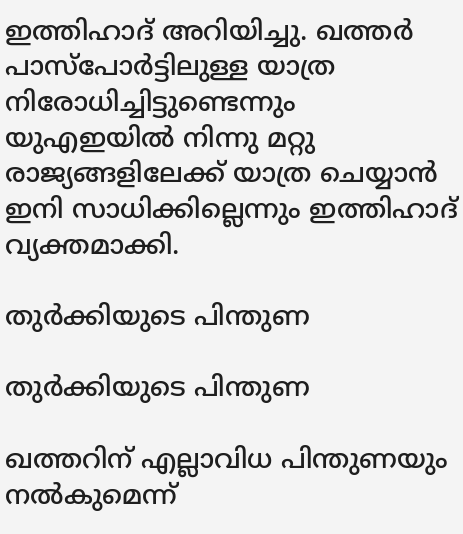ഇത്തിഹാദ് അറിയിച്ചു. ഖത്തര്‍ പാസ്‌പോര്‍ട്ടിലുള്ള യാത്ര നിരോധിച്ചിട്ടുണ്ടെന്നും യുഎഇയില്‍ നിന്നു മറ്റു രാജ്യങ്ങളിലേക്ക് യാത്ര ചെയ്യാന്‍ ഇനി സാധിക്കില്ലെന്നും ഇത്തിഹാദ് വ്യക്തമാക്കി.

തുര്‍ക്കിയുടെ പിന്തുണ

തുര്‍ക്കിയുടെ പിന്തുണ

ഖത്തറിന് എല്ലാവിധ പിന്തുണയും നല്‍കുമെന്ന്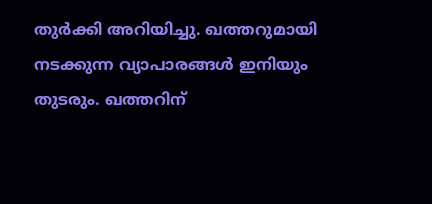തുര്‍ക്കി അറിയിച്ചു. ഖത്തറുമായി നടക്കുന്ന വ്യാപാരങ്ങള്‍ ഇനിയും തുടരും. ഖത്തറിന്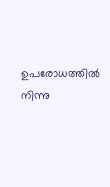ഉപരോധത്തില്‍ നിന്നു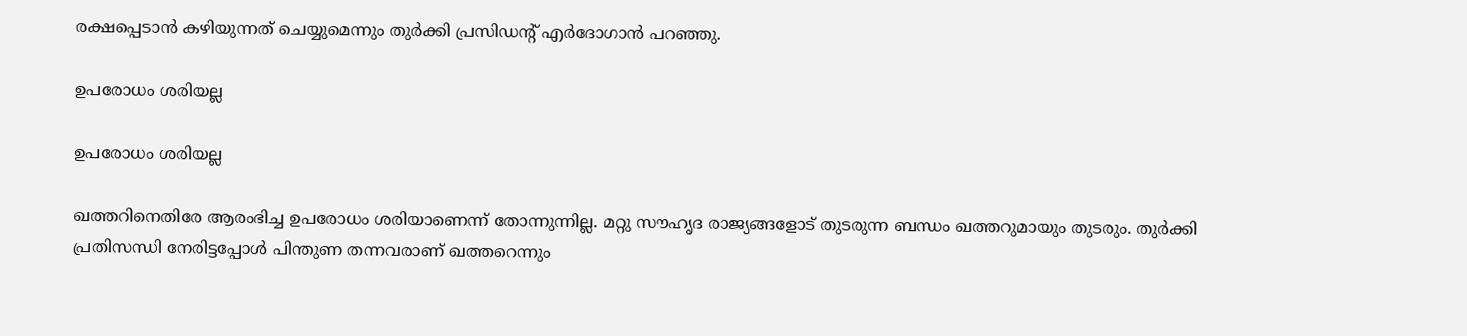രക്ഷപ്പെടാന്‍ കഴിയുന്നത് ചെയ്യുമെന്നും തുര്‍ക്കി പ്രസിഡന്റ് എര്‍ദോഗാന്‍ പറഞ്ഞു.

ഉപരോധം ശരിയല്ല

ഉപരോധം ശരിയല്ല

ഖത്തറിനെതിരേ ആരംഭിച്ച ഉപരോധം ശരിയാണെന്ന് തോന്നുന്നില്ല. മറ്റു സൗഹൃദ രാജ്യങ്ങളോട് തുടരുന്ന ബന്ധം ഖത്തറുമായും തുടരും. തുര്‍ക്കി പ്രതിസന്ധി നേരിട്ടപ്പോള്‍ പിന്തുണ തന്നവരാണ് ഖത്തറെന്നും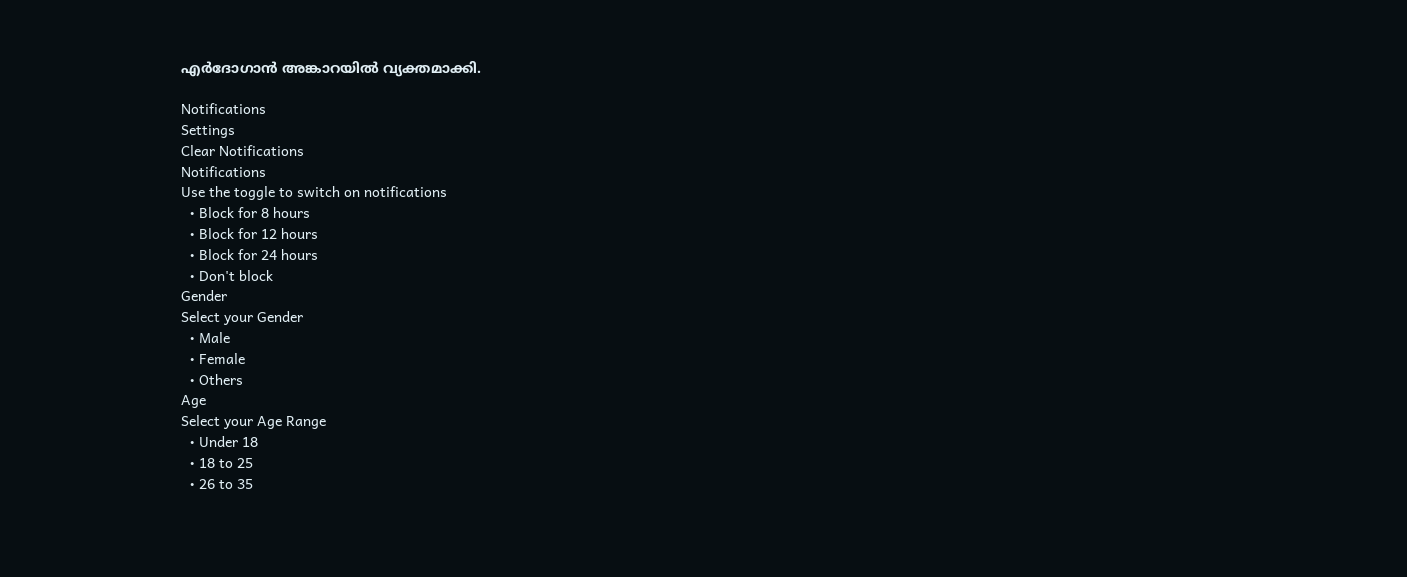എര്‍ദോഗാന്‍ അങ്കാറയില്‍ വ്യക്തമാക്കി.

Notifications
Settings
Clear Notifications
Notifications
Use the toggle to switch on notifications
  • Block for 8 hours
  • Block for 12 hours
  • Block for 24 hours
  • Don't block
Gender
Select your Gender
  • Male
  • Female
  • Others
Age
Select your Age Range
  • Under 18
  • 18 to 25
  • 26 to 35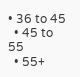• 36 to 45
  • 45 to 55
  • 55+